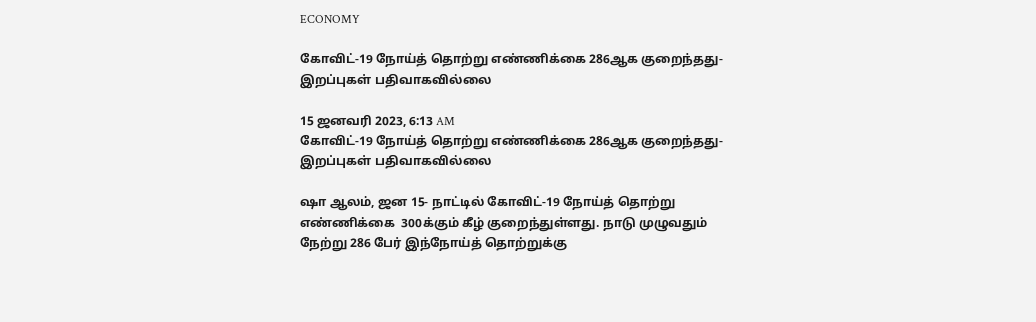ECONOMY

கோவிட்-19 நோய்த் தொற்று எண்ணிக்கை 286ஆக குறைந்தது- இறப்புகள் பதிவாகவில்லை

15 ஜனவரி 2023, 6:13 AM
கோவிட்-19 நோய்த் தொற்று எண்ணிக்கை 286ஆக குறைந்தது- இறப்புகள் பதிவாகவில்லை

ஷா ஆலம், ஜன 15- நாட்டில் கோவிட்-19 நோய்த் தொற்று எண்ணிக்கை  300க்கும் கீழ் குறைந்துள்ளது. நாடு முழுவதும் நேற்று 286 பேர் இந்நோய்த் தொற்றுக்கு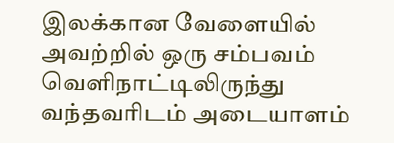இலக்கான வேளையில் அவற்றில் ஒரு சம்பவம் வெளிநாட்டிலிருந்து வந்தவரிடம் அடையாளம்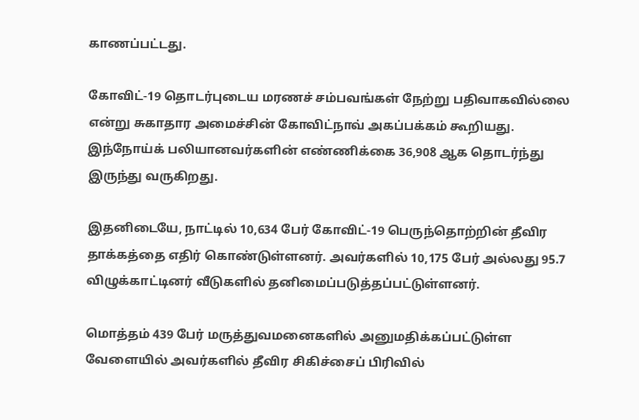காணப்பட்டது.

கோவிட்-19 தொடர்புடைய மரணச் சம்பவங்கள் நேற்று பதிவாகவில்லை என்று சுகாதார அமைச்சின் கோவிட்நாவ் அகப்பக்கம் கூறியது. இந்நோய்க் பலியானவர்களின் எண்ணிக்கை 36,908 ஆக தொடர்ந்து இருந்து வருகிறது.

இதனிடையே, நாட்டில் 10,634 பேர் கோவிட்-19 பெருந்தொற்றின் தீவிர தாக்கத்தை எதிர் கொண்டுள்ளனர். அவர்களில் 10,175 பேர் அல்லது 95.7 விழுக்காட்டினர் வீடுகளில் தனிமைப்படுத்தப்பட்டுள்ளனர்.

மொத்தம் 439 பேர் மருத்துவமனைகளில் அனுமதிக்கப்பட்டுள்ள வேளையில் அவர்களில் தீவிர சிகிச்சைப் பிரிவில்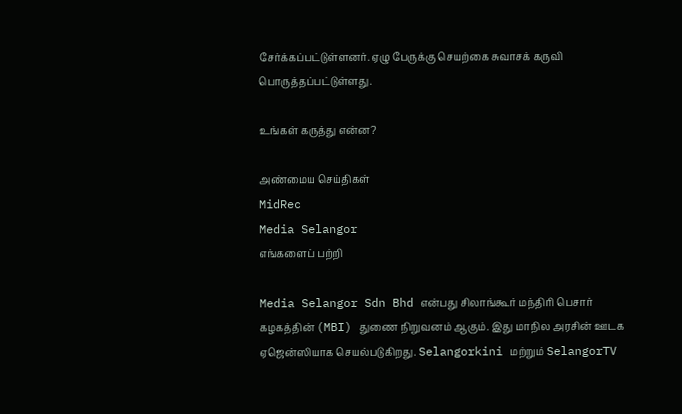சேர்க்கப்பட்டுள்ளனர். ஏழு பேருக்கு செயற்கை சுவாசக் கருவி பொருத்தப்பட்டுள்ளது.

உங்கள் கருத்து என்ன?

அண்மைய செய்திகள்
MidRec
Media Selangor
எங்களைப் பற்றி

Media Selangor Sdn Bhd என்பது சிலாங்கூர் மந்திரி பெசார் கழகத்தின் (MBI) துணை நிறுவனம் ஆகும். இது மாநில அரசின் ஊடக ஏஜென்ஸியாக செயல்படுகிறது. Selangorkini மற்றும் SelangorTV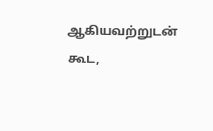ஆகியவற்றுடன் கூட,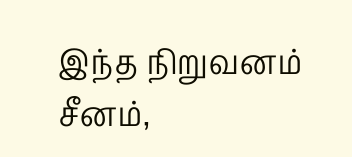இந்த நிறுவனம் சீனம்,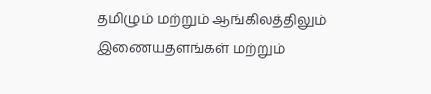தமிழும் மற்றும் ஆங்கிலத்திலும் இணையதளங்கள் மற்றும்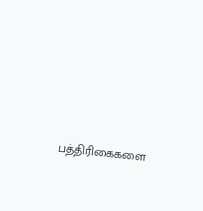பத்திரிகைகளை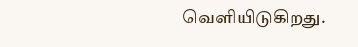வெளியிடுகிறது.